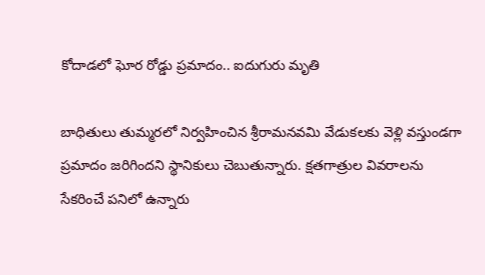కోదాడలో ఘోర రోడ్డు ప్రమాదం.. ఐదుగురు మృతి

బాధితులు తుమ్మరలో నిర్వహించిన శ్రీరామనవమి వేడుకలకు వెళ్లి వస్తుండగా ప్రమాదం జరిగిందని స్థానికులు చెబుతున్నారు. క్షతగాత్రుల వివరాలను సేకరించే పనిలో ఉన్నారు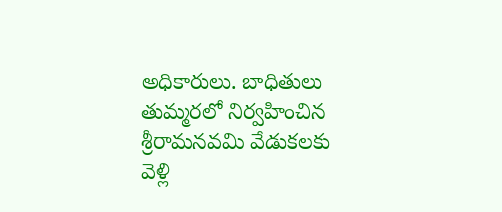అధికారులు. బాధితులు తుమ్మరలో నిర్వహించిన శ్రీరామనవమి వేడుకలకు వెళ్లి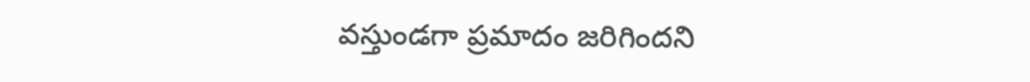వస్తుండగా ప్రమాదం జరిగిందని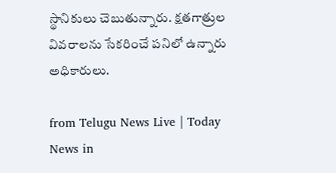స్థానికులు చెబుతున్నారు. క్షతగాత్రుల వివరాలను సేకరించే పనిలో ఉన్నారు అధికారులు.

from Telugu News Live | Today News in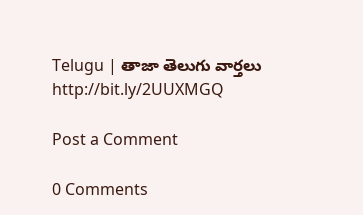Telugu | తాజా తెలుగు వార్తలు http://bit.ly/2UUXMGQ

Post a Comment

0 Comments